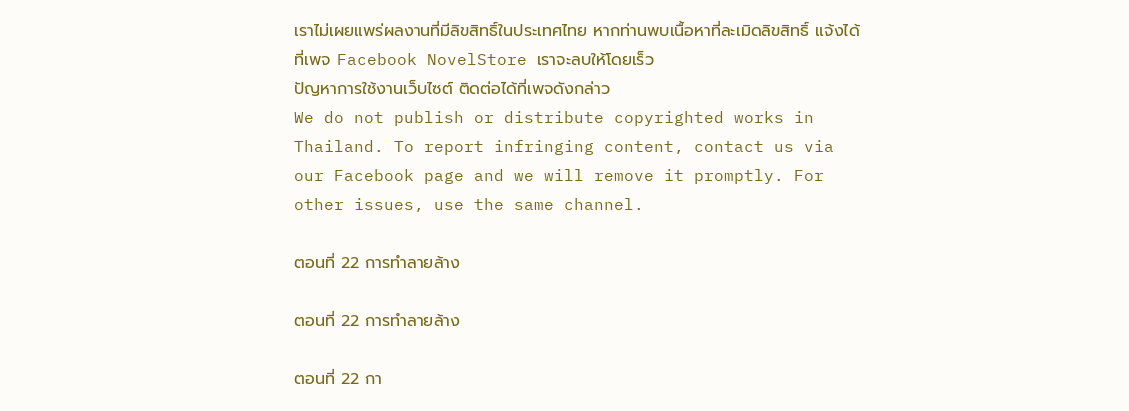เราไม่เผยแพร่ผลงานที่มีลิขสิทธิ์ในประเทศไทย หากท่านพบเนื้อหาที่ละเมิดลิขสิทธิ์ แจ้งได้ที่เพจ Facebook NovelStore เราจะลบให้โดยเร็ว
ปัญหาการใช้งานเว็บไซต์ ติดต่อได้ที่เพจดังกล่าว
We do not publish or distribute copyrighted works in Thailand. To report infringing content, contact us via our Facebook page and we will remove it promptly. For other issues, use the same channel.

ตอนที่ 22 การทำลายล้าง

ตอนที่ 22 การทำลายล้าง

ตอนที่ 22 กา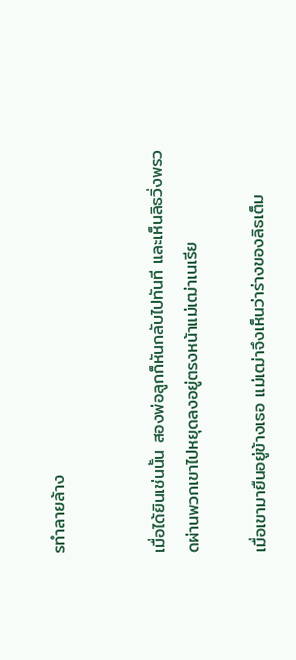รทำลายล้าง


เมื่อได้ยินเช่นนั้น สองพ่อลูกก็หันกลับไปทันที และเห็นลิธวิ่งพรวดผ่านพวกเขาไปหยุดลงอยู่ตรงหน้าแม่เฒ่าเนเรีย

เมื่อเขามายืนอยู่ข้างเธอ แม่เฒ่าจึงเห็นว่าร่างของลิธเต็ม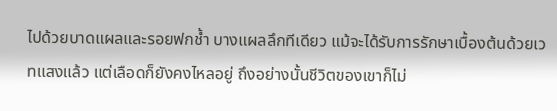ไปด้วยบาดแผลและรอยฟกช้ำ บางแผลลึกทีเดียว แม้จะได้รับการรักษาเบื้องต้นด้วยเวทแสงแล้ว แต่เลือดก็ยังคงไหลอยู่ ถึงอย่างนั้นชีวิตของเขาก็ไม่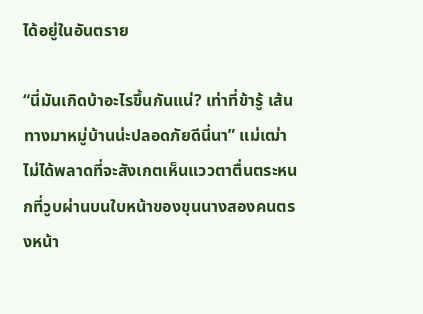ได้อยู่ในอันตราย

“นี่มันเกิดบ้าอะไรขึ้นกันแน่? เท่าที่ข้ารู้ เส้นทางมาหมู่บ้านน่ะปลอดภัยดีนี่นา” แม่เฒ่าไม่ได้พลาดที่จะสังเกตเห็นแววตาตื่นตระหนกที่วูบผ่านบนใบหน้าของขุนนางสองคนตรงหน้า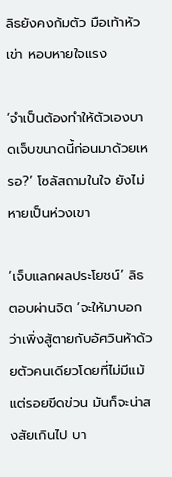ลิธยังคงก้มตัว มือเท้าหัวเข่า หอบหายใจแรง

‘จำเป็นต้องทำให้ตัวเองบาดเจ็บขนาดนี้ก่อนมาด้วยเหรอ?’ โซลัสถามในใจ ยังไม่หายเป็นห่วงเขา

‘เจ็บแลกผลประโยชน์’ ลิธตอบผ่านจิต ‘จะให้มาบอกว่าเพิ่งสู้ตายกับอัศวินห้าด้วยตัวคนเดียวโดยที่ไม่มีแม้แต่รอยขีดข่วน มันก็จะน่าสงสัยเกินไป บา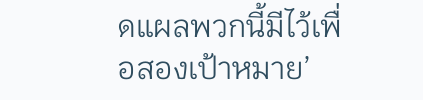ดแผลพวกนี้มีไว้เพื่อสองเป้าหมาย’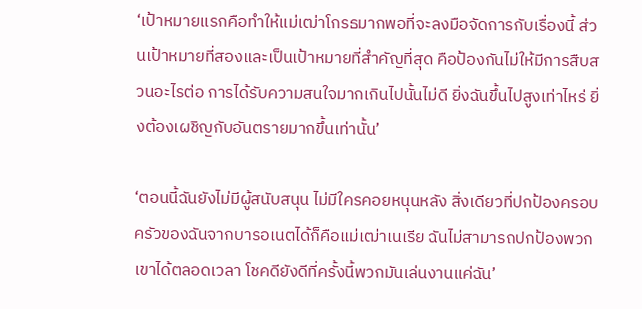‘เป้าหมายแรกคือทำให้แม่เฒ่าโกรธมากพอที่จะลงมือจัดการกับเรื่องนี้ ส่วนเป้าหมายที่สองและเป็นเป้าหมายที่สำคัญที่สุด คือป้องกันไม่ให้มีการสืบสวนอะไรต่อ การได้รับความสนใจมากเกินไปนั้นไม่ดี ยิ่งฉันขึ้นไปสูงเท่าไหร่ ยิ่งต้องเผชิญกับอันตรายมากขึ้นเท่านั้น’

‘ตอนนี้ฉันยังไม่มีผู้สนับสนุน ไม่มีใครคอยหนุนหลัง สิ่งเดียวที่ปกป้องครอบครัวของฉันจากบารอเนตได้ก็คือแม่เฒ่าเนเรีย ฉันไม่สามารถปกป้องพวกเขาได้ตลอดเวลา โชคดียังดีที่ครั้งนี้พวกมันเล่นงานแค่ฉัน’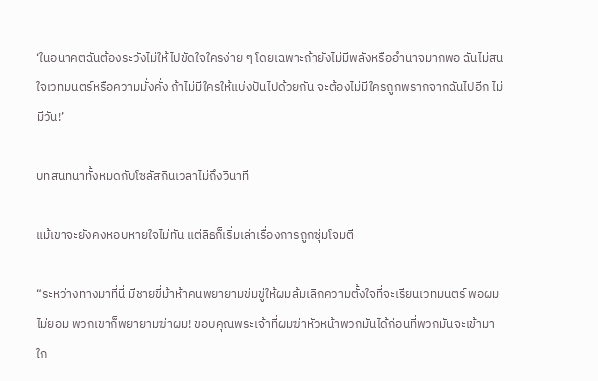‘ในอนาคตฉันต้องระวังไม่ให้ไปขัดใจใครง่าย ๆ โดยเฉพาะถ้ายังไม่มีพลังหรืออำนาจมากพอ ฉันไม่สนใจเวทมนตร์หรือความมั่งคั่ง ถ้าไม่มีใครให้แบ่งปันไปด้วยกัน จะต้องไม่มีใครถูกพรากจากฉันไปอีก ไม่มีวัน!’

บทสนทนาทั้งหมดกับโซลัสกินเวลาไม่ถึงวินาที

แม้เขาจะยังคงหอบหายใจไม่ทัน แต่ลิธก็เริ่มเล่าเรื่องการถูกซุ่มโจมตี

“ระหว่างทางมาที่นี่ มีชายขี่ม้าห้าคนพยายามข่มขู่ให้ผมล้มเลิกความตั้งใจที่จะเรียนเวทมนตร์ พอผมไม่ยอม พวกเขาก็พยายามฆ่าผม! ขอบคุณพระเจ้าที่ผมฆ่าหัวหน้าพวกมันได้ก่อนที่พวกมันจะเข้ามาใก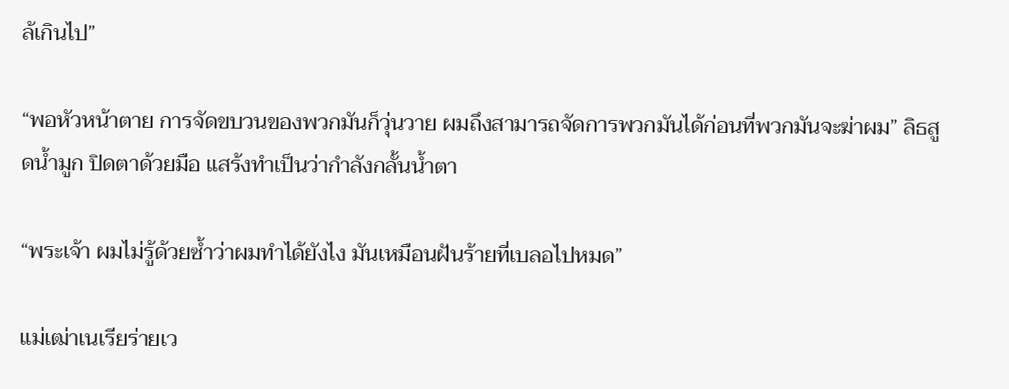ล้เกินไป”

“พอหัวหน้าตาย การจัดขบวนของพวกมันก็วุ่นวาย ผมถึงสามารถจัดการพวกมันได้ก่อนที่พวกมันจะฆ่าผม” ลิธสูดน้ำมูก ปิดตาด้วยมือ แสร้งทำเป็นว่ากำลังกลั้นน้ำตา

“พระเจ้า ผมไม่รู้ด้วยซ้ำว่าผมทำได้ยังไง มันเหมือนฝันร้ายที่เบลอไปหมด”

แม่เฒ่าเนเรียร่ายเว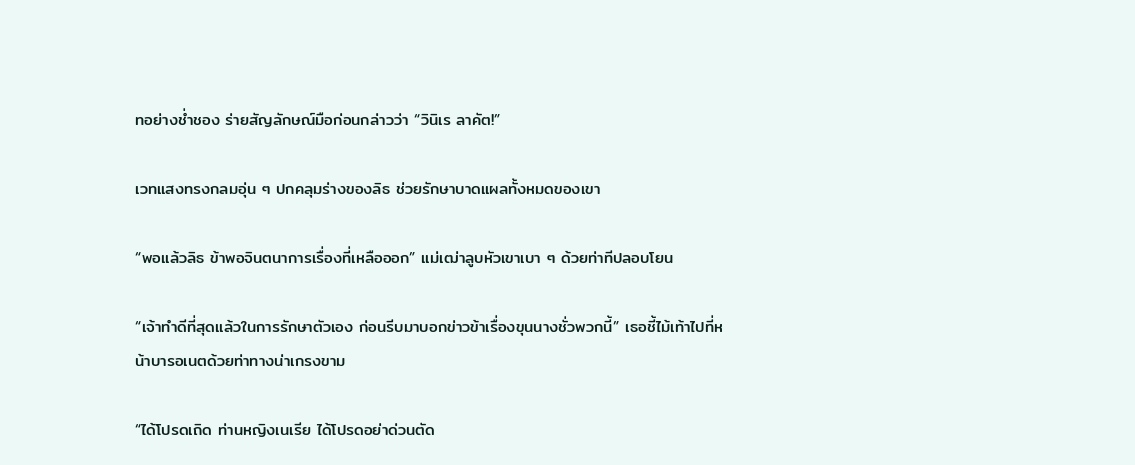ทอย่างช่ำชอง ร่ายสัญลักษณ์มือก่อนกล่าวว่า “วินิเร ลาคัต!”

เวทแสงทรงกลมอุ่น ๆ ปกคลุมร่างของลิธ ช่วยรักษาบาดแผลทั้งหมดของเขา

“พอแล้วลิธ ข้าพอจินตนาการเรื่องที่เหลือออก” แม่เฒ่าลูบหัวเขาเบา ๆ ด้วยท่าทีปลอบโยน

“เจ้าทำดีที่สุดแล้วในการรักษาตัวเอง ก่อนรีบมาบอกข่าวข้าเรื่องขุนนางชั่วพวกนี้” เธอชี้ไม้เท้าไปที่หน้าบารอเนตด้วยท่าทางน่าเกรงขาม

“ได้โปรดเถิด ท่านหญิงเนเรีย ได้โปรดอย่าด่วนตัด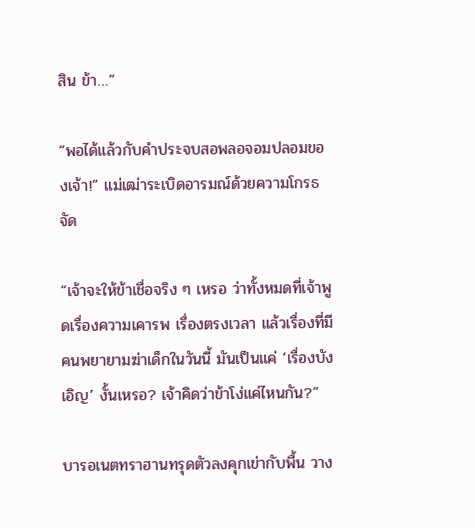สิน ข้า…”

“พอได้แล้วกับคำประจบสอพลอจอมปลอมของเจ้า!” แม่เฒ่าระเบิดอารมณ์ด้วยความโกรธจัด

“เจ้าจะให้ข้าเชื่อจริง ๆ เหรอ ว่าทั้งหมดที่เจ้าพูดเรื่องความเคารพ เรื่องตรงเวลา แล้วเรื่องที่มีคนพยายามฆ่าเด็กในวันนี้ มันเป็นแค่ ‘เรื่องบังเอิญ’ งั้นเหรอ? เจ้าคิดว่าข้าโง่แค่ไหนกัน?”

บารอเนตทราฮานทรุดตัวลงคุกเข่ากับพื้น วาง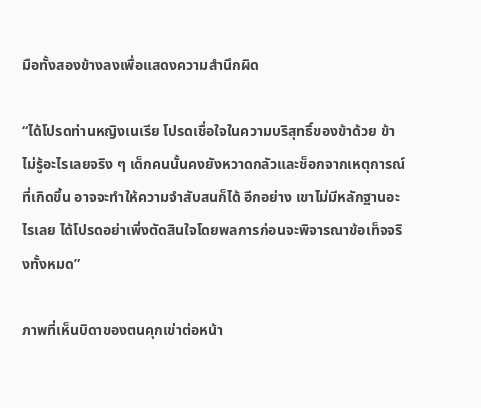มือทั้งสองข้างลงเพื่อแสดงความสำนึกผิด

“ได้โปรดท่านหญิงเนเรีย โปรดเชื่อใจในความบริสุทธิ์ของข้าด้วย ข้าไม่รู้อะไรเลยจริง ๆ เด็กคนนั้นคงยังหวาดกลัวและช็อกจากเหตุการณ์ที่เกิดขึ้น อาจจะทำให้ความจำสับสนก็ได้ อีกอย่าง เขาไม่มีหลักฐานอะไรเลย ได้โปรดอย่าเพิ่งตัดสินใจโดยพลการก่อนจะพิจารณาข้อเท็จจริงทั้งหมด”

ภาพที่เห็นบิดาของตนคุกเข่าต่อหน้า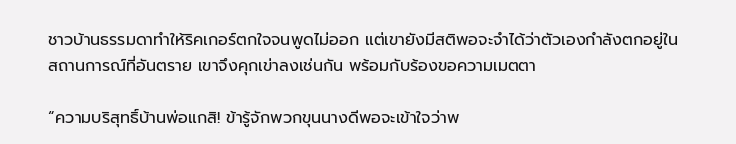ชาวบ้านธรรมดาทำให้ริคเกอร์ตกใจจนพูดไม่ออก แต่เขายังมีสติพอจะจำได้ว่าตัวเองกำลังตกอยู่ในสถานการณ์ที่อันตราย เขาจึงคุกเข่าลงเช่นกัน พร้อมกับร้องขอความเมตตา

“ความบริสุทธิ์บ้านพ่อแกสิ! ข้ารู้จักพวกขุนนางดีพอจะเข้าใจว่าพ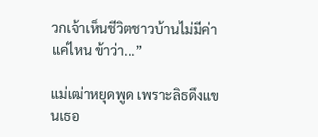วกเจ้าเห็นชีวิตชาวบ้านไม่มีค่าแค่ไหน ข้าว่า...”

แม่เฒ่าหยุดพูด เพราะลิธดึงแขนเธอ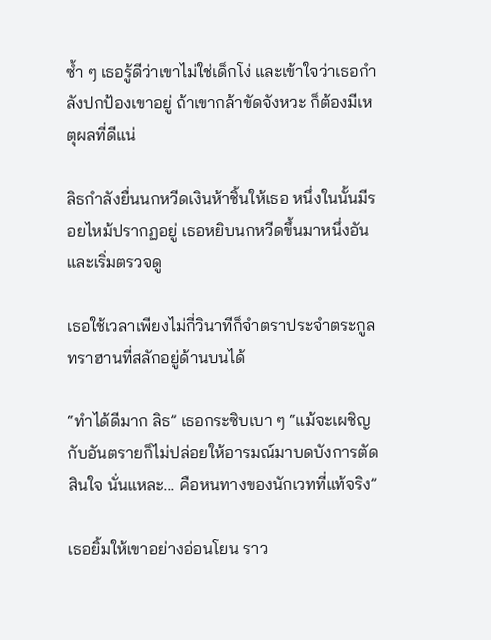ซ้ำ ๆ เธอรู้ดีว่าเขาไม่ใช่เด็กโง่ และเข้าใจว่าเธอกำลังปกป้องเขาอยู่ ถ้าเขากล้าขัดจังหวะ ก็ต้องมีเหตุผลที่ดีแน่

ลิธกำลังยื่นนกหวีดเงินห้าชิ้นให้เธอ หนึ่งในนั้นมีรอยไหม้ปรากฏอยู่ เธอหยิบนกหวีดขึ้นมาหนึ่งอันและเริ่มตรวจดู

เธอใช้เวลาเพียงไม่กี่วินาทีก็จำตราประจำตระกูลทราฮานที่สลักอยู่ด้านบนได้

“ทำได้ดีมาก ลิธ” เธอกระซิบเบา ๆ “แม้จะเผชิญกับอันตรายก็ไม่ปล่อยให้อารมณ์มาบดบังการตัดสินใจ นั่นแหละ... คือหนทางของนักเวทที่แท้จริง”

เธอยิ้มให้เขาอย่างอ่อนโยน ราว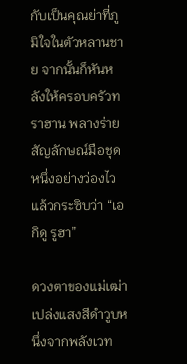กับเป็นคุณย่าที่ภูมิใจในตัวหลานชาย จากนั้นก็หันหลังให้ครอบครัวทราฮาน พลางร่ายสัญลักษณ์มือชุดหนึ่งอย่างว่องไว แล้วกระซิบว่า “เอกิดู รูฮา”

ดวงตาของแม่เฒ่าเปล่งแสงสีดำวูบหนึ่งจากพลังเวท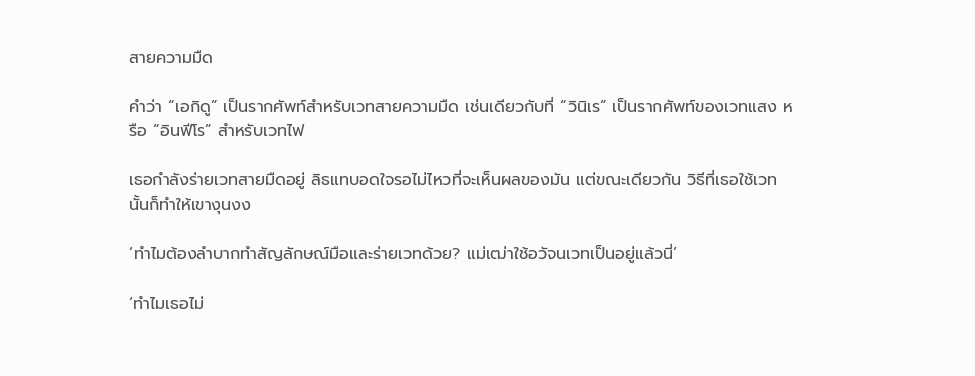สายความมืด

คำว่า “เอกิดู” เป็นรากศัพท์สำหรับเวทสายความมืด เช่นเดียวกับที่ “วินิเร” เป็นรากศัพท์ของเวทแสง หรือ “อินฟีโร” สำหรับเวทไฟ

เธอกำลังร่ายเวทสายมืดอยู่ ลิธแทบอดใจรอไม่ไหวที่จะเห็นผลของมัน แต่ขณะเดียวกัน วิธีที่เธอใช้เวทนั้นก็ทำให้เขางุนงง

‘ทำไมต้องลำบากทำสัญลักษณ์มือและร่ายเวทด้วย? แม่เฒ่าใช้อวัจนเวทเป็นอยู่แล้วนี่’

‘ทำไมเธอไม่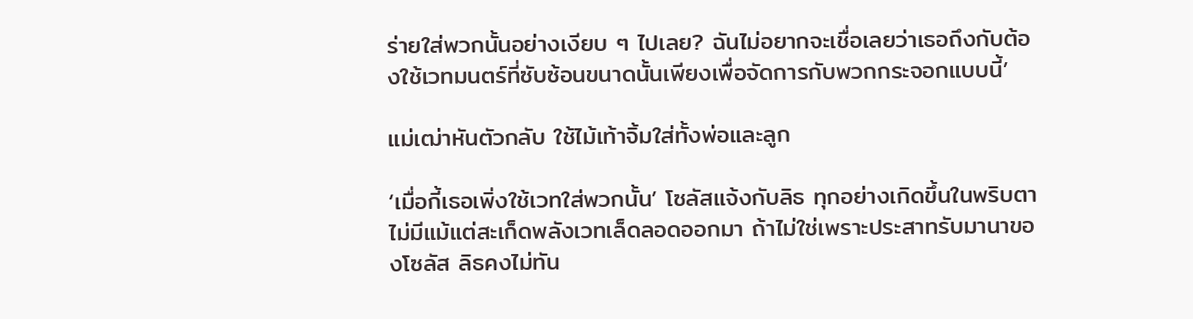ร่ายใส่พวกนั้นอย่างเงียบ ๆ ไปเลย? ฉันไม่อยากจะเชื่อเลยว่าเธอถึงกับต้องใช้เวทมนตร์ที่ซับซ้อนขนาดนั้นเพียงเพื่อจัดการกับพวกกระจอกแบบนี้’

แม่เฒ่าหันตัวกลับ ใช้ไม้เท้าจิ้มใส่ทั้งพ่อและลูก

‘เมื่อกี้เธอเพิ่งใช้เวทใส่พวกนั้น’ โซลัสแจ้งกับลิธ ทุกอย่างเกิดขึ้นในพริบตา ไม่มีแม้แต่สะเก็ดพลังเวทเล็ดลอดออกมา ถ้าไม่ใช่เพราะประสาทรับมานาของโซลัส ลิธคงไม่ทัน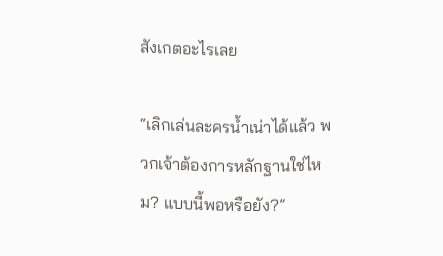สังเกตอะไรเลย

“เลิกเล่นละครน้ำเน่าได้แล้ว พวกเจ้าต้องการหลักฐานใช่ไหม? แบบนี้พอหรือยัง?”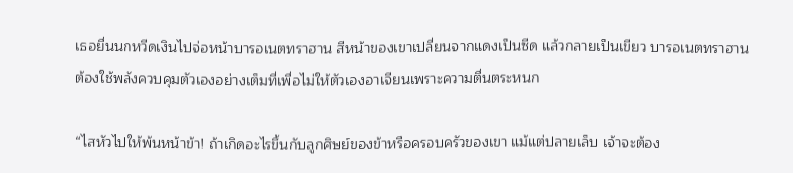เธอยื่นนกหวีดเงินไปจ่อหน้าบารอเนตทราฮาน สีหน้าของเขาเปลี่ยนจากแดงเป็นซีด แล้วกลายเป็นเขียว บารอเนตทราฮานต้องใช้พลังควบคุมตัวเองอย่างเต็มที่เพื่อไม่ให้ตัวเองอาเจียนเพราะความตื่นตระหนก

“ไสหัวไปให้พ้นหน้าข้า! ถ้าเกิดอะไรขึ้นกับลูกศิษย์ของข้าหรือครอบครัวของเขา แม้แต่ปลายเล็บ เจ้าจะต้อง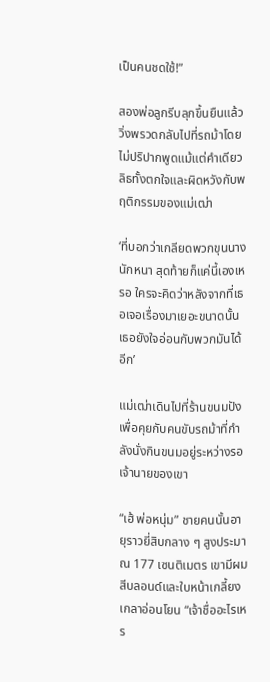เป็นคนชดใช้!”

สองพ่อลูกรีบลุกขึ้นยืนแล้ววิ่งพรวดกลับไปที่รถม้าโดยไม่ปริปากพูดแม้แต่คำเดียว ลิธทั้งตกใจและผิดหวังกับพฤติกรรมของแม่เฒ่า

‘ที่บอกว่าเกลียดพวกขุนนางนักหนา สุดท้ายก็แค่นี้เองเหรอ ใครจะคิดว่าหลังจากที่เธอเจอเรื่องมาเยอะขนาดนั้น เธอยังใจอ่อนกับพวกมันได้อีก’

แม่เฒ่าเดินไปที่ร้านขนมปัง เพื่อคุยกับคนขับรถม้าที่กำลังนั่งกินขนมอยู่ระหว่างรอเจ้านายของเขา

“เฮ้ พ่อหนุ่ม” ชายคนนั้นอายุราวยี่สิบกลาง ๆ สูงประมาณ 177 เซนติเมตร เขามีผมสีบลอนด์และใบหน้าเกลี้ยงเกลาอ่อนโยน “เจ้าชื่ออะไรเหร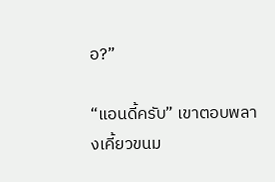อ?”

“แอนดี้ครับ” เขาตอบพลางเคี้ยวขนม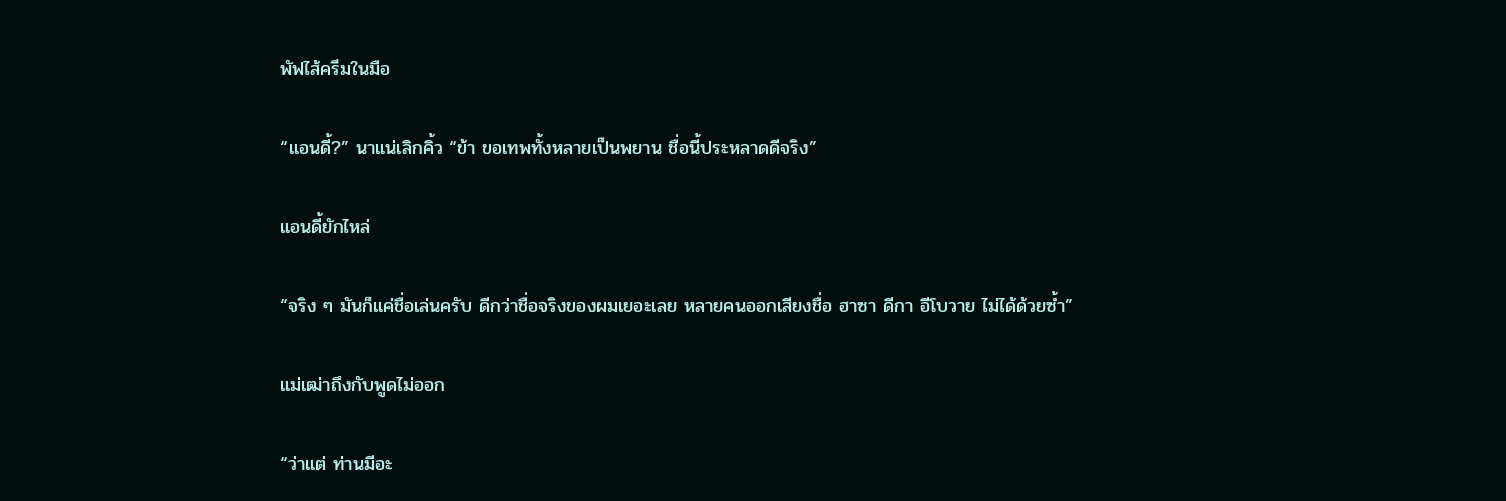พัฟไส้ครีมในมือ

“แอนดี้?” นาแน่เลิกคิ้ว “ข้า ขอเทพทั้งหลายเป็นพยาน ชื่อนี้ประหลาดดีจริง”

แอนดี้ยักไหล่

“จริง ๆ มันก็แค่ชื่อเล่นครับ ดีกว่าชื่อจริงของผมเยอะเลย หลายคนออกเสียงชื่อ ฮาซา ดีกา อีโบวาย ไม่ได้ด้วยซ้ำ”

แม่เฒ่าถึงกับพูดไม่ออก

“ว่าแต่ ท่านมีอะ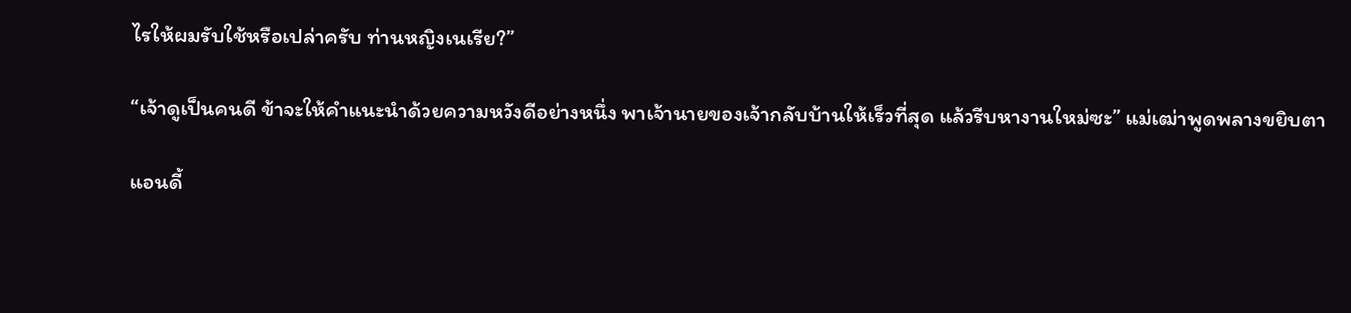ไรให้ผมรับใช้หรือเปล่าครับ ท่านหญิงเนเรีย?”

“เจ้าดูเป็นคนดี ข้าจะให้คำแนะนำด้วยความหวังดีอย่างหนึ่ง พาเจ้านายของเจ้ากลับบ้านให้เร็วที่สุด แล้วรีบหางานใหม่ซะ” แม่เฒ่าพูดพลางขยิบตา

แอนดี้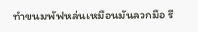ทำขนมพัฟหล่นเหมือนมันลวกมือ รี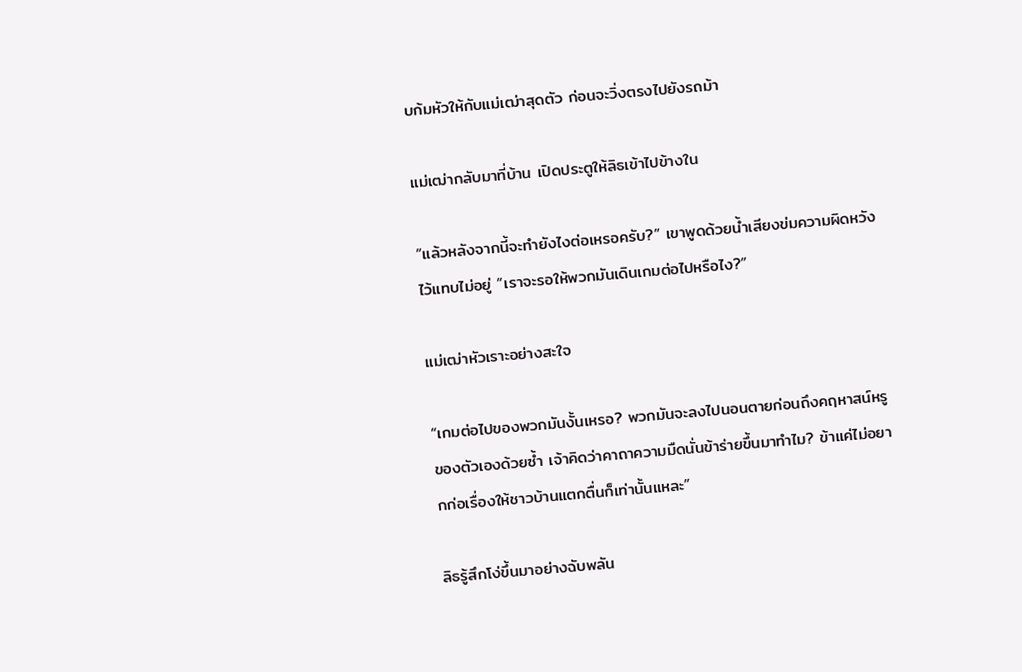บก้มหัวให้กับแม่เฒ่าสุดตัว ก่อนจะวิ่งตรงไปยังรถม้า

แม่เฒ่ากลับมาที่บ้าน เปิดประตูให้ลิธเข้าไปข้างใน

“แล้วหลังจากนี้จะทำยังไงต่อเหรอครับ?” เขาพูดด้วยน้ำเสียงข่มความผิดหวังไว้แทบไม่อยู่ “เราจะรอให้พวกมันเดินเกมต่อไปหรือไง?”

แม่เฒ่าหัวเราะอย่างสะใจ

“เกมต่อไปของพวกมันงั้นเหรอ? พวกมันจะลงไปนอนตายก่อนถึงคฤหาสน์หรูของตัวเองด้วยซ้ำ เจ้าคิดว่าคาถาความมืดนั่นข้าร่ายขึ้นมาทำไม? ข้าแค่ไม่อยากก่อเรื่องให้ชาวบ้านแตกตื่นก็เท่านั้นแหละ”

ลิธรู้สึกโง่ขึ้นมาอย่างฉับพลัน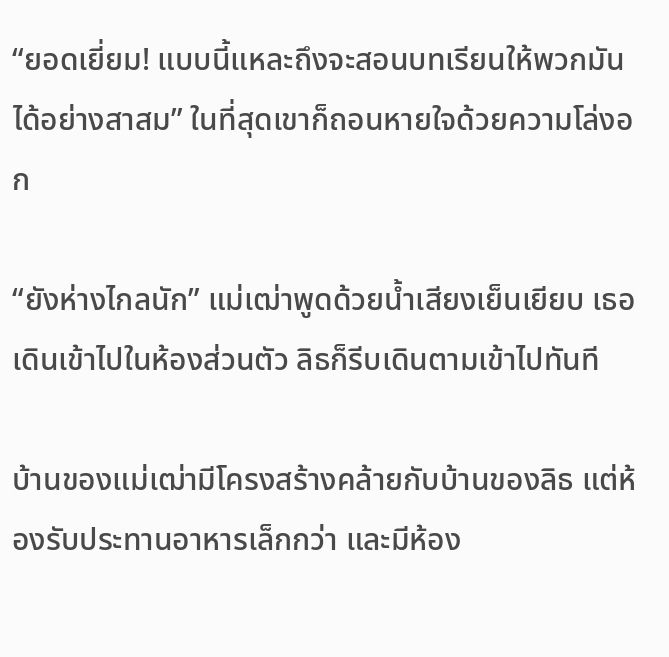“ยอดเยี่ยม! แบบนี้แหละถึงจะสอนบทเรียนให้พวกมันได้อย่างสาสม” ในที่สุดเขาก็ถอนหายใจด้วยความโล่งอก

“ยังห่างไกลนัก” แม่เฒ่าพูดด้วยน้ำเสียงเย็นเยียบ เธอเดินเข้าไปในห้องส่วนตัว ลิธก็รีบเดินตามเข้าไปทันที

บ้านของแม่เฒ่ามีโครงสร้างคล้ายกับบ้านของลิธ แต่ห้องรับประทานอาหารเล็กกว่า และมีห้อง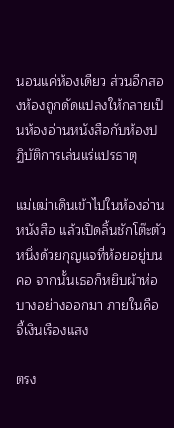นอนแค่ห้องเดียว ส่วนอีกสองห้องถูกดัดแปลงให้กลายเป็นห้องอ่านหนังสือกับห้องปฏิบัติการเล่นแร่แปรธาตุ

แม่เฒ่าเดินเข้าไปในห้องอ่านหนังสือ แล้วเปิดลิ้นชักโต๊ะตัวหนึ่งด้วยกุญแจที่ห้อยอยู่บนคอ จากนั้นเธอก็หยิบผ้าห่อบางอย่างออกมา ภายในคือจี้เงินเรืองแสง

ตรง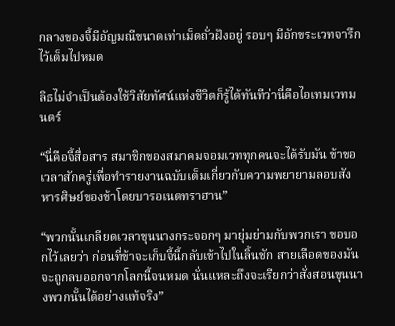กลางของจี้มีอัญมณีขนาดเท่าเม็ดถั่วฝังอยู่ รอบๆ มีอักขระเวทจารึกไว้เต็มไปหมด

ลิธไม่จำเป็นต้องใช้วิสัยทัศน์แห่งชีวิตก็รู้ได้ทันทีว่านี่คือไอเทมเวทมนตร์

“นี่คือจี้สื่อสาร สมาชิกของสมาคมจอมเวททุกคนจะได้รับมัน ข้าขอเวลาสักครู่เพื่อทำรายงานฉบับเต็มเกี่ยวกับความพยายามลอบสังหารศิษย์ของข้าโดยบารอเนตทราฮาน”

“พวกนั้นเกลียดเวลาขุนนางกระจอกๆ มายุ่มย่ามกับพวกเรา ขอบอกไว้เลยว่า ก่อนที่ข้าจะเก็บจี้นี้กลับเข้าไปในลิ้นชัก สายเลือดของมันจะถูกลบออกจากโลกนี้จนหมด นั่นแหละถึงจะเรียกว่าสั่งสอนขุนนางพวกนั้นได้อย่างแท้จริง”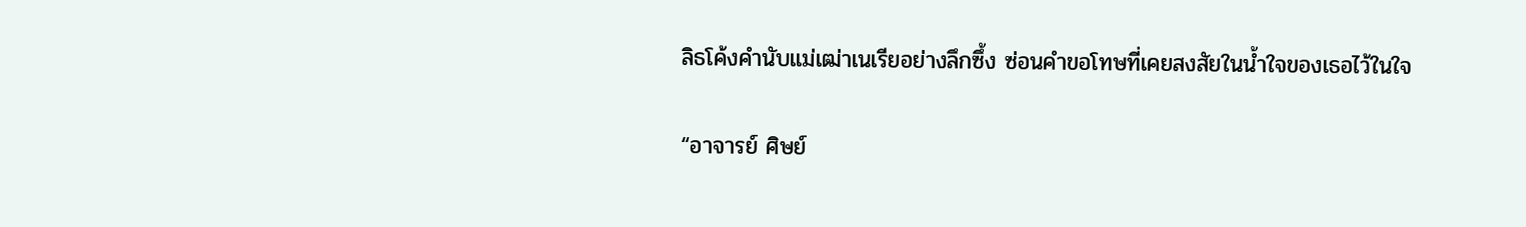ลิธโค้งคำนับแม่เฒ่าเนเรียอย่างลึกซึ้ง ซ่อนคำขอโทษที่เคยสงสัยในน้ำใจของเธอไว้ในใจ

“อาจารย์ ศิษย์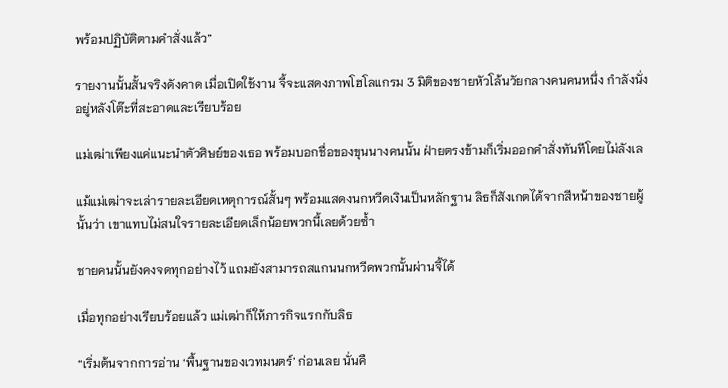พร้อมปฏิบัติตามคำสั่งแล้ว”

รายงานนั้นสั้นจริงดังคาด เมื่อเปิดใช้งาน จี้จะแสดงภาพโฮโลแกรม 3 มิติของชายหัวโล้นวัยกลางคนคนหนึ่ง กำลังนั่งอยู่หลังโต๊ะที่สะอาดและเรียบร้อย

แม่เฒ่าเพียงแค่แนะนำตัวศิษย์ของเธอ พร้อมบอกชื่อของขุนนางคนนั้น ฝ่ายตรงข้ามก็เริ่มออกคำสั่งทันทีโดยไม่ลังเล

แม้แม่เฒ่าจะเล่ารายละเอียดเหตุการณ์สั้นๆ พร้อมแสดงนกหวีดเงินเป็นหลักฐาน ลิธก็สังเกตได้จากสีหน้าของชายผู้นั้นว่า เขาแทบไม่สนใจรายละเอียดเล็กน้อยพวกนี้เลยด้วยซ้ำ

ชายคนนั้นยังคงจดทุกอย่างไว้ แถมยังสามารถสแกนนกหวีดพวกนั้นผ่านจี้ได้

เมื่อทุกอย่างเรียบร้อยแล้ว แม่เฒ่าก็ให้ภารกิจแรกกับลิธ

“เริ่มต้นจากการอ่าน ‘พื้นฐานของเวทมนตร์’ ก่อนเลย นั่นคื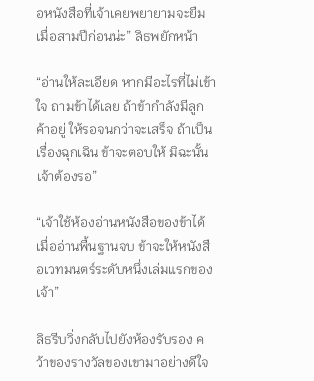อหนังสือที่เจ้าเคยพยายามจะยืมเมื่อสามปีก่อนน่ะ” ลิธพยักหน้า

“อ่านให้ละเอียด หากมีอะไรที่ไม่เข้าใจ ถามข้าได้เลย ถ้าข้ากำลังมีลูกค้าอยู่ ให้รอจนกว่าจะเสร็จ ถ้าเป็นเรื่องฉุกเฉิน ข้าจะตอบให้ มิฉะนั้นเจ้าต้องรอ”

“เจ้าใช้ห้องอ่านหนังสือของข้าได้ เมื่ออ่านพื้นฐานจบ ข้าจะให้หนังสือเวทมนตร์ระดับหนึ่งเล่มแรกของเจ้า”

ลิธรีบวิ่งกลับไปยังห้องรับรอง คว้าของรางวัลของเขามาอย่างดีใจ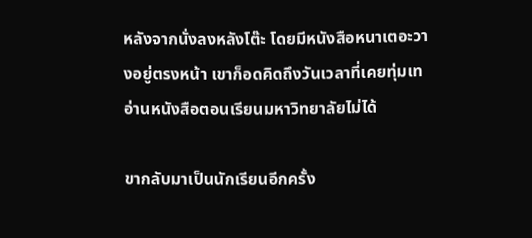หลังจากนั่งลงหลังโต๊ะ โดยมีหนังสือหนาเตอะวางอยู่ตรงหน้า เขาก็อดคิดถึงวันเวลาที่เคยทุ่มเทอ่านหนังสือตอนเรียนมหาวิทยาลัยไม่ได้

ขากลับมาเป็นนักเรียนอีกครั้ง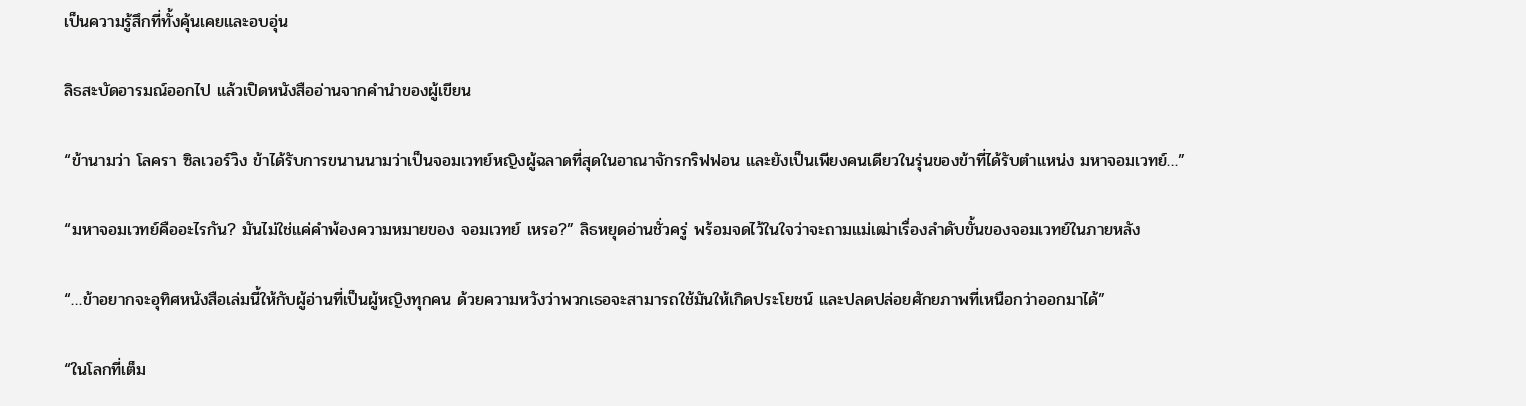เป็นความรู้สึกที่ทั้งคุ้นเคยและอบอุ่น

ลิธสะบัดอารมณ์ออกไป แล้วเปิดหนังสืออ่านจากคำนำของผู้เขียน

“ข้านามว่า โลครา ซิลเวอร์วิง ข้าได้รับการขนานนามว่าเป็นจอมเวทย์หญิงผู้ฉลาดที่สุดในอาณาจักรกริฟฟอน และยังเป็นเพียงคนเดียวในรุ่นของข้าที่ได้รับตำแหน่ง มหาจอมเวทย์…”

“มหาจอมเวทย์คืออะไรกัน? มันไม่ใช่แค่คำพ้องความหมายของ จอมเวทย์ เหรอ?” ลิธหยุดอ่านชั่วครู่ พร้อมจดไว้ในใจว่าจะถามแม่เฒ่าเรื่องลำดับขั้นของจอมเวทย์ในภายหลัง

“…ข้าอยากจะอุทิศหนังสือเล่มนี้ให้กับผู้อ่านที่เป็นผู้หญิงทุกคน ด้วยความหวังว่าพวกเธอจะสามารถใช้มันให้เกิดประโยชน์ และปลดปล่อยศักยภาพที่เหนือกว่าออกมาได้”

“ในโลกที่เต็ม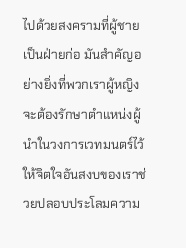ไปด้วยสงครามที่ผู้ชายเป็นฝ่ายก่อ มันสำคัญอย่างยิ่งที่พวกเราผู้หญิงจะต้องรักษาตำแหน่งผู้นำในวงการเวทมนตร์ไว้ ให้จิตใจอันสงบของเราช่วยปลอบประโลมความ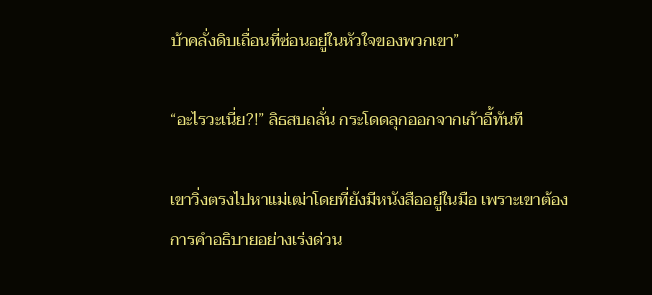บ้าคลั่งดิบเถื่อนที่ซ่อนอยู่ในหัวใจของพวกเขา”

“อะไรวะเนี่ย?!” ลิธสบถลั่น กระโดดลุกออกจากเก้าอี้ทันที

เขาวิ่งตรงไปหาแม่เฒ่าโดยที่ยังมีหนังสืออยู่ในมือ เพราะเขาต้องการคำอธิบายอย่างเร่งด่วน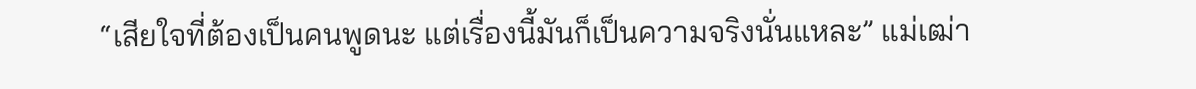“เสียใจที่ต้องเป็นคนพูดนะ แต่เรื่องนี้มันก็เป็นความจริงนั่นแหละ” แม่เฒ่า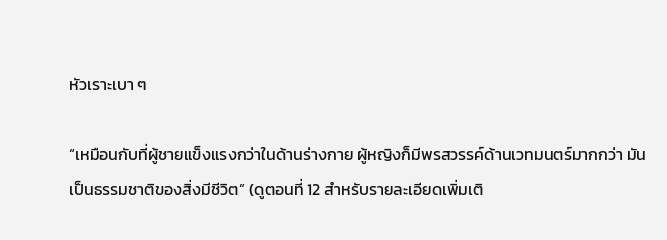หัวเราะเบา ๆ

“เหมือนกับที่ผู้ชายแข็งแรงกว่าในด้านร่างกาย ผู้หญิงก็มีพรสวรรค์ด้านเวทมนตร์มากกว่า มันเป็นธรรมชาติของสิ่งมีชีวิต” (ดูตอนที่ 12 สำหรับรายละเอียดเพิ่มเติ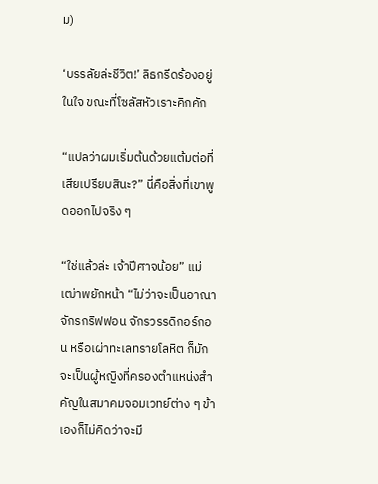ม)

‘บรรลัยล่ะชีวิต!’ ลิธกรีดร้องอยู่ในใจ ขณะที่โซลัสหัวเราะคิกคัก

“แปลว่าผมเริ่มต้นด้วยแต้มต่อที่เสียเปรียบสินะ?” นี่คือสิ่งที่เขาพูดออกไปจริง ๆ

“ใช่แล้วล่ะ เจ้าปีศาจน้อย” แม่เฒ่าพยักหน้า “ไม่ว่าจะเป็นอาณาจักรกริฟฟอน จักรวรรดิกอร์กอน หรือเผ่าทะเลทรายโลหิต ก็มักจะเป็นผู้หญิงที่ครองตำแหน่งสำคัญในสมาคมจอมเวทย์ต่าง ๆ ข้าเองก็ไม่คิดว่าจะมี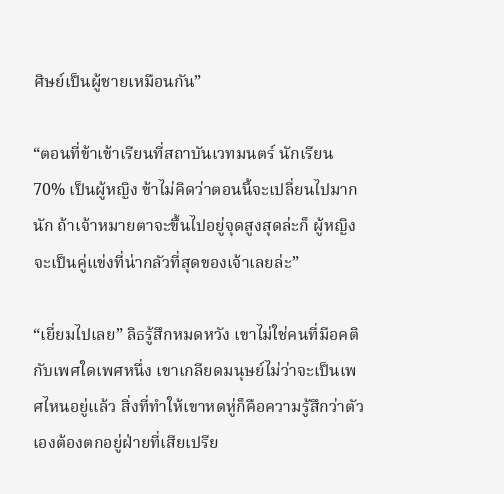ศิษย์เป็นผู้ชายเหมือนกัน”

“ตอนที่ข้าเข้าเรียนที่สถาบันเวทมนตร์ นักเรียน 70% เป็นผู้หญิง ข้าไม่คิดว่าตอนนี้จะเปลี่ยนไปมากนัก ถ้าเจ้าหมายตาจะขึ้นไปอยู่จุดสูงสุดล่ะก็ ผู้หญิงจะเป็นคู่แข่งที่น่ากลัวที่สุดของเจ้าเลยล่ะ”

“เยี่ยมไปเลย” ลิธรู้สึกหมดหวัง เขาไม่ใช่คนที่มีอคติกับเพศใดเพศหนึ่ง เขาเกลียดมนุษย์ไม่ว่าจะเป็นเพศไหนอยู่แล้ว สิ่งที่ทำให้เขาหดหู่ก็คือความรู้สึกว่าตัวเองต้องตกอยู่ฝ่ายที่เสียเปรีย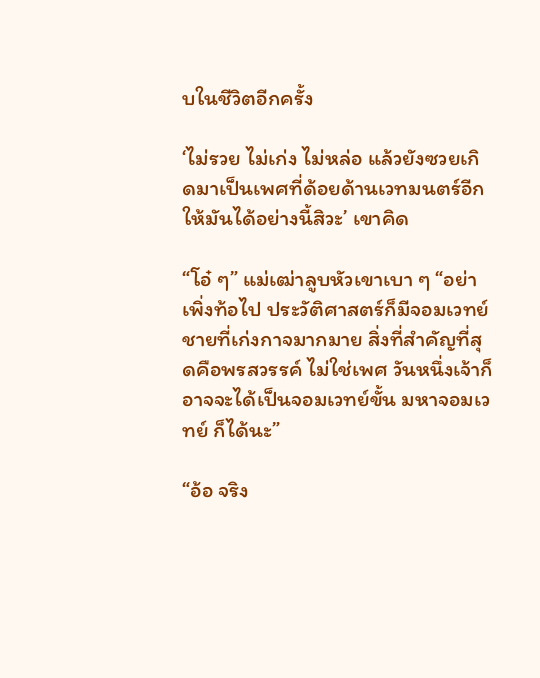บในชีวิตอีกครั้ง

‘ไม่รวย ไม่เก่ง ไม่หล่อ แล้วยังซวยเกิดมาเป็นเพศที่ด้อยด้านเวทมนตร์อีก ให้มันได้อย่างนี้สิวะ’ เขาคิด

“โอ๋ ๆ” แม่เฒ่าลูบหัวเขาเบา ๆ “อย่าเพิ่งท้อไป ประวัติศาสตร์ก็มีจอมเวทย์ชายที่เก่งกาจมากมาย สิ่งที่สำคัญที่สุดคือพรสวรรค์ ไม่ใช่เพศ วันหนึ่งเจ้าก็อาจจะได้เป็นจอมเวทย์ขั้น มหาจอมเวทย์ ก็ได้นะ”

“อ้อ จริง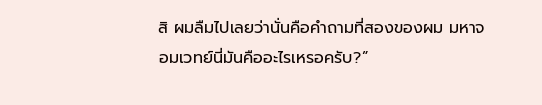สิ ผมลืมไปเลยว่านั่นคือคำถามที่สองของผม มหาจอมเวทย์นี่มันคืออะไรเหรอครับ?”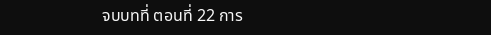จบบทที่ ตอนที่ 22 การ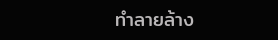ทำลายล้าง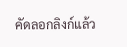คัดลอกลิงก์แล้ว